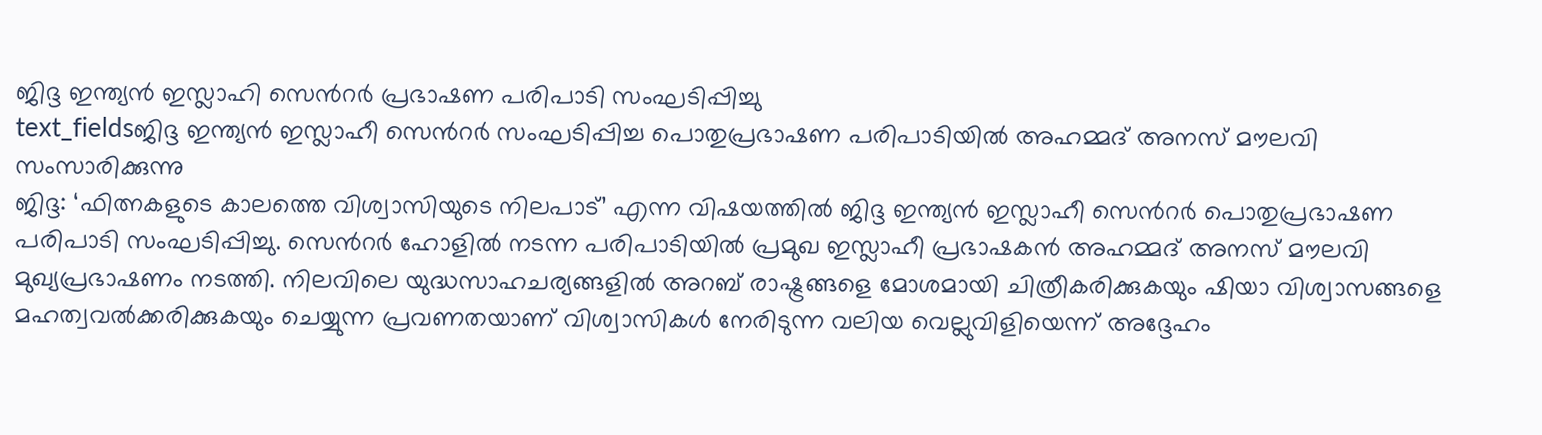ജിദ്ദ ഇന്ത്യൻ ഇസ്ലാഹി സെൻറർ പ്രഭാഷണ പരിപാടി സംഘടിപ്പിച്ചു
text_fieldsജിദ്ദ ഇന്ത്യൻ ഇസ്ലാഹീ സെൻറർ സംഘടിപ്പിച്ച പൊതുപ്രഭാഷണ പരിപാടിയിൽ അഹമ്മദ് അനസ് മൗലവി സംസാരിക്കുന്നു
ജിദ്ദ: ‘ഫിത്നകളുടെ കാലത്തെ വിശ്വാസിയുടെ നിലപാട്’ എന്ന വിഷയത്തിൽ ജിദ്ദ ഇന്ത്യൻ ഇസ്ലാഹീ സെൻറർ പൊതുപ്രഭാഷണ പരിപാടി സംഘടിപ്പിച്ചു. സെൻറർ ഹോളിൽ നടന്ന പരിപാടിയിൽ പ്രമുഖ ഇസ്ലാഹീ പ്രഭാഷകൻ അഹമ്മദ് അനസ് മൗലവി മുഖ്യപ്രഭാഷണം നടത്തി. നിലവിലെ യുദ്ധസാഹചര്യങ്ങളിൽ അറബ് രാഷ്ട്രങ്ങളെ മോശമായി ചിത്രീകരിക്കുകയും ഷിയാ വിശ്വാസങ്ങളെ മഹത്വവൽക്കരിക്കുകയും ചെയ്യുന്ന പ്രവണതയാണ് വിശ്വാസികൾ നേരിടുന്ന വലിയ വെല്ലുവിളിയെന്ന് അദ്ദേഹം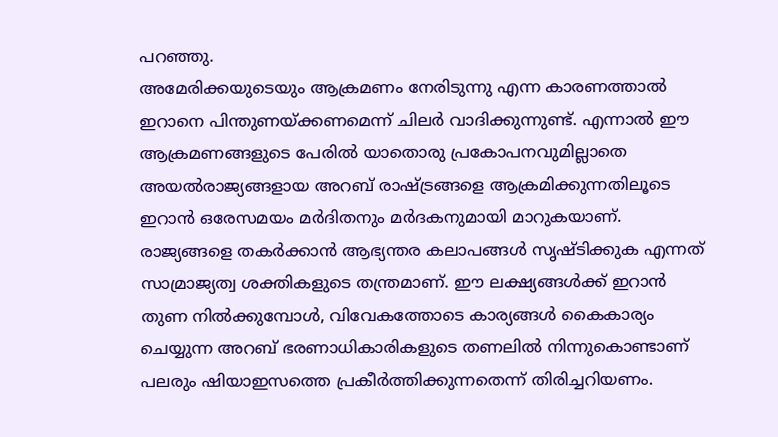പറഞ്ഞു.
അമേരിക്കയുടെയും ആക്രമണം നേരിടുന്നു എന്ന കാരണത്താൽ ഇറാനെ പിന്തുണയ്ക്കണമെന്ന് ചിലർ വാദിക്കുന്നുണ്ട്. എന്നാൽ ഈ ആക്രമണങ്ങളുടെ പേരിൽ യാതൊരു പ്രകോപനവുമില്ലാതെ അയൽരാജ്യങ്ങളായ അറബ് രാഷ്ട്രങ്ങളെ ആക്രമിക്കുന്നതിലൂടെ ഇറാൻ ഒരേസമയം മർദിതനും മർദകനുമായി മാറുകയാണ്.
രാജ്യങ്ങളെ തകർക്കാൻ ആഭ്യന്തര കലാപങ്ങൾ സൃഷ്ടിക്കുക എന്നത് സാമ്രാജ്യത്വ ശക്തികളുടെ തന്ത്രമാണ്. ഈ ലക്ഷ്യങ്ങൾക്ക് ഇറാൻ തുണ നിൽക്കുമ്പോൾ, വിവേകത്തോടെ കാര്യങ്ങൾ കൈകാര്യം ചെയ്യുന്ന അറബ് ഭരണാധികാരികളുടെ തണലിൽ നിന്നുകൊണ്ടാണ് പലരും ഷിയാഇസത്തെ പ്രകീർത്തിക്കുന്നതെന്ന് തിരിച്ചറിയണം.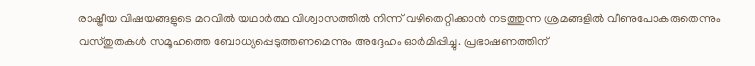രാഷ്ട്രീയ വിഷയങ്ങളുടെ മറവിൽ യഥാർത്ഥ വിശ്വാസത്തിൽ നിന്ന് വഴിതെറ്റിക്കാൻ നടത്തുന്ന ശ്രമങ്ങളിൽ വീണുപോകരുതെന്നും വസ്തുതകൾ സമൂഹത്തെ ബോധ്യപ്പെടുത്തണമെന്നും അദ്ദേഹം ഓർമിപ്പിച്ചു. പ്രഭാഷണത്തിന്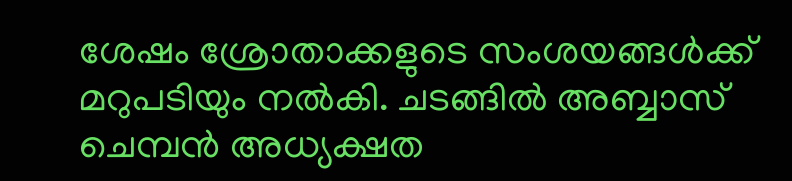ശേഷം ശ്രോതാക്കളുടെ സംശയങ്ങൾക്ക് മറുപടിയും നൽകി. ചടങ്ങിൽ അബ്ബാസ് ചെമ്പൻ അധ്യക്ഷത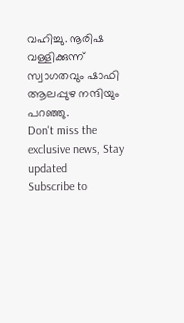വഹിച്ചു. നൂരിഷ വള്ളിക്കുന്ന് സ്വാഗതവും ഷാഫി ആലപ്പുഴ നന്ദിയും പറഞ്ഞു.
Don't miss the exclusive news, Stay updated
Subscribe to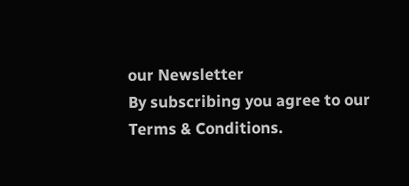our Newsletter
By subscribing you agree to our Terms & Conditions.